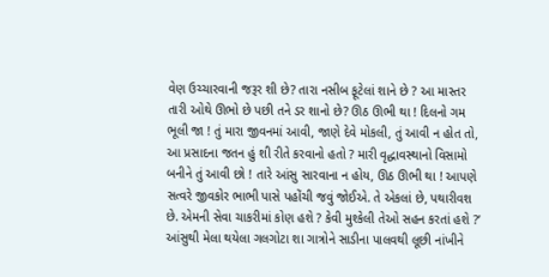વેણ ઉચ્ચારવાની જરૂર શી છે? તારા નસીબ ફૂટેલાં શાને છે ? આ માસ્તર તારી ઓથે ઊભો છે પછી તને ડર શાનો છે? ઊઠ ઊભી થા ! દિલનો ગમ ભૂલી જા ! તું મારા જીવનમાં આવી, જાણે દેવે મોકલી, તું આવી ન હોત તો, આ પ્રસાદના જતન હું શી રીતે કરવાનો હતો ? મારી વૃદ્ધાવસ્થાનો વિસામો બનીને તું આવી છો ! તારે આંસુ સારવાના ન હોય, ઊઠ ઊભી થા ! આપણે સત્વરે જીવકોર ભાભી પાસે પહોંચી જવું જોઈએ. તે એકલાં છે, પથારીવશ છે. એમની સેવા ચાકરીમાં કોણ હશે ? કેવી મુશ્કેલી તેઓ સહન કરતાં હશે ?’
આંસુથી મેલા થયેલા ગલગોટા શા ગાત્રોને સાડીના પાલવથી લૂછી નાંખીને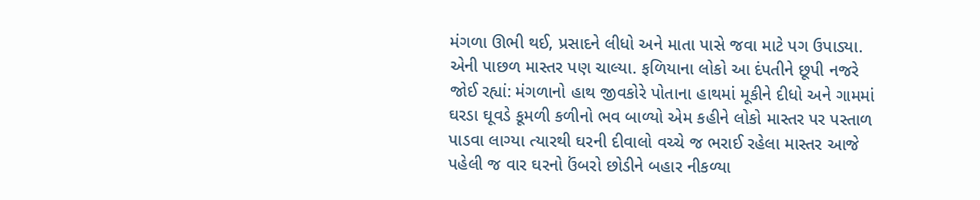મંગળા ઊભી થઈ, પ્રસાદને લીધો અને માતા પાસે જવા માટે પગ ઉપાડ્યા. એની પાછળ માસ્તર પણ ચાલ્યા. ફળિયાના લોકો આ દંપતીને છૂપી નજરે જોઈ રહ્યાં: મંગળાનો હાથ જીવકોરે પોતાના હાથમાં મૂકીને દીધો અને ગામમાં ઘરડા ઘૂવડે કૂમળી કળીનો ભવ બાળ્યો એમ કહીને લોકો માસ્તર પર પસ્તાળ પાડવા લાગ્યા ત્યારથી ઘરની દીવાલો વચ્ચે જ ભરાઈ રહેલા માસ્તર આજે પહેલી જ વાર ઘરનો ઉંબરો છોડીને બહાર નીકળ્યા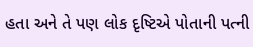હતા અને તે પણ લોક દૃષ્ટિએ પોતાની પત્ની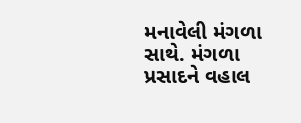મનાવેલી મંગળા સાથે. મંગળા પ્રસાદને વહાલ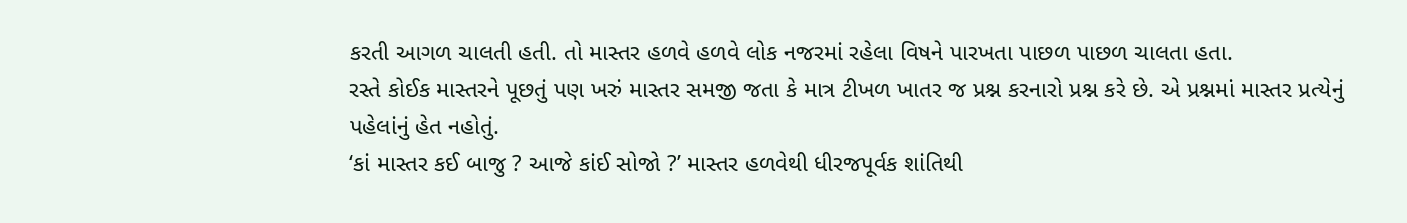કરતી આગળ ચાલતી હતી. તો માસ્તર હળવે હળવે લોક નજરમાં રહેલા વિષને પારખતા પાછળ પાછળ ચાલતા હતા.
રસ્તે કોઈક માસ્તરને પૂછતું પણ ખરું માસ્તર સમજી જતા કે માત્ર ટીખળ ખાતર જ પ્રશ્ન કરનારો પ્રશ્ન કરે છે. એ પ્રશ્નમાં માસ્તર પ્રત્યેનું પહેલાંનું હેત નહોતું.
‘કાં માસ્તર કઈ બાજુ ? આજે કાંઈ સોજો ?’ માસ્તર હળવેથી ધીરજપૂર્વક શાંતિથી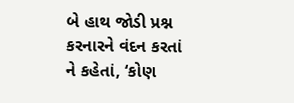બે હાથ જોડી પ્રશ્ન કરનારને વંદન કરતાં ને કહેતાં, ‘કોણ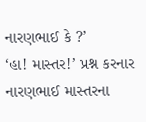નારણભાઈ કે ?’
‘હા! માસ્તર!’ પ્રશ્ન કરનાર નારણભાઈ માસ્તરના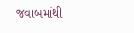જવાબમાંથી